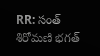RR: సంత్ శిరోమణి భగత్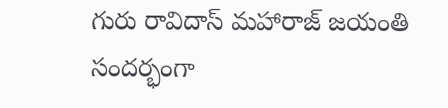గురు రావిదాస్ మహారాజ్ జయంతి సందర్భంగా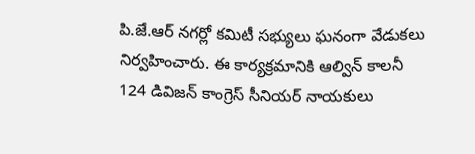పి.జే.ఆర్ నగర్లో కమిటీ సభ్యులు ఘనంగా వేడుకలు నిర్వహించారు. ఈ కార్యక్రమానికి ఆల్విన్ కాలనీ 124 డివిజన్ కాంగ్రెస్ సీనియర్ నాయకులు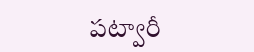పట్వారీ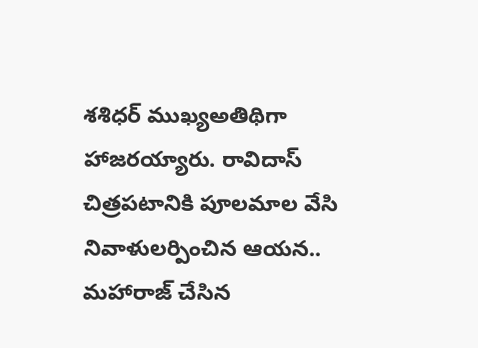శశిధర్ ముఖ్యఅతిథిగా హాజరయ్యారు. రావిదాస్ చిత్రపటానికి పూలమాల వేసి నివాళులర్పించిన ఆయన.. మహారాజ్ చేసిన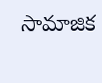సామాజిక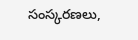సంస్కరణలు,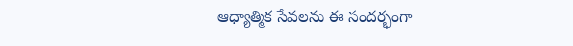ఆధ్యాత్మిక సేవలను ఈ సందర్భంగా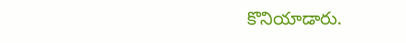కొనియాడారు.